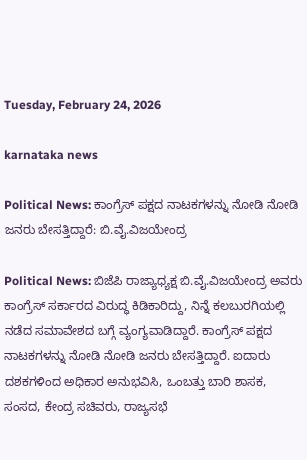Tuesday, February 24, 2026

karnataka news

Political News: ಕಾಂಗ್ರೆಸ್ ಪಕ್ಷದ ನಾಟಕಗಳನ್ನು ನೋಡಿ ನೋಡಿ ಜನರು ಬೇಸತ್ತಿದ್ದಾರೆ: ಬಿ.ವೈ.ವಿಜಯೇಂದ್ರ

Political News: ಬಿಜೆಪಿ ರಾಜ್ಯಾಧ್ಯಕ್ಷ ಬಿ.ವೈ.ವಿಜಯೇಂದ್ರ ಅವರು ಕಾಂಗ್ರೆಸ್ ಸರ್ಕಾರದ ವಿರುದ್ಧ ಕಿಡಿಕಾರಿದ್ದು, ನಿನ್ನೆ ಕಲಬುರಗಿಯಲ್ಲಿ ನಡೆದ ಸಮಾವೇಶದ ಬಗ್ಗೆ ವ್ಯಂಗ್ಯವಾಡಿದ್ದಾರೆ. ಕಾಂಗ್ರೆಸ್ ಪಕ್ಷದ ನಾಟಕಗಳನ್ನು ನೋಡಿ ನೋಡಿ ಜನರು ಬೇಸತ್ತಿದ್ದಾರೆ. ಐದಾರು ದಶಕಗಳಿಂದ ಅಧಿಕಾರ ಅನುಭವಿಸಿ, ಒಂಬತ್ತು ಬಾರಿ ಶಾಸಕ, ಸಂಸದ, ಕೇಂದ್ರ ಸಚಿವರು, ರಾಜ್ಯಸಭೆ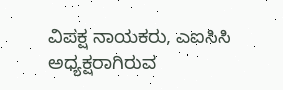ವಿಪಕ್ಷ ನಾಯಕರು, ಎಐಸಿಸಿ ಅಧ್ಯಕ್ಷರಾಗಿರುವ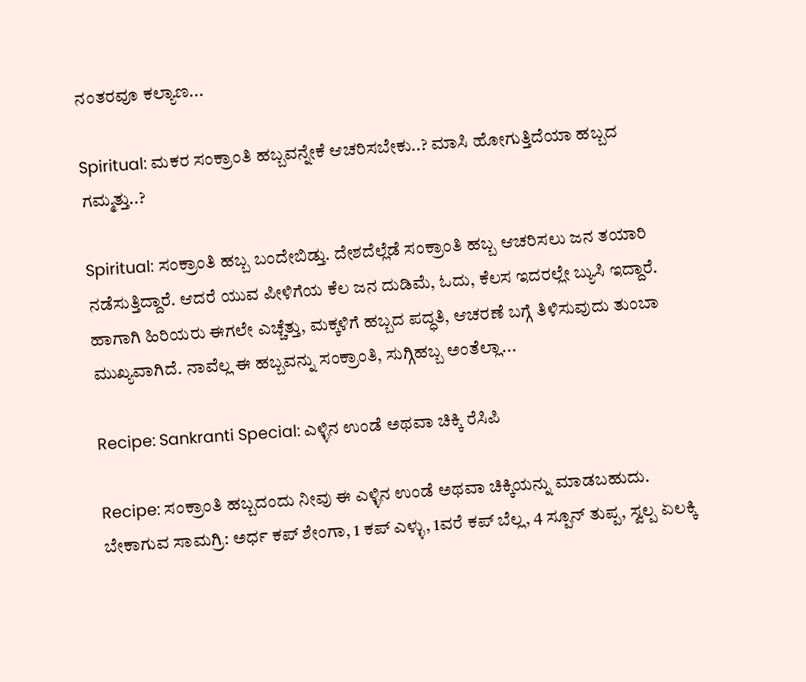ನಂತರವೂ ಕಲ್ಯಾಣ...

Spiritual: ಮಕರ ಸಂಕ್ರಾಂತಿ ಹಬ್ಬವನ್ನೇಕೆ ಆಚರಿಸಬೇಕು..? ಮಾಸಿ ಹೋಗುತ್ತಿದೆಯಾ ಹಬ್ಬದ ಗಮ್ಮತ್ತು..?

Spiritual: ಸಂಕ್ರಾಂತಿ ಹಬ್ಬ ಬಂದೇಬಿಡ್ತು. ದೇಶದೆಲ್ಲೆಡೆ ಸಂಕ್ರಾಂತಿ ಹಬ್ಬ ಆಚರಿಸಲು ಜನ ತಯಾರಿ ನಡೆಸುತ್ತಿದ್ದಾರೆ. ಆದರೆ ಯುವ ಪೀಳಿಗೆಯ ಕೆಲ ಜನ ದುಡಿಮೆ, ಓದು, ಕೆಲಸ ಇದರಲ್ಲೇ ಬ್ಯುಸಿ ಇದ್ದಾರೆ. ಹಾಗಾಗಿ ಹಿರಿಯರು ಈಗಲೇ ಎಚ್ಚೆತ್ತು, ಮಕ್ಕಳಿಗೆ ಹಬ್ಬದ ಪದ್ಧತಿ, ಆಚರಣೆ ಬಗ್ಗೆ ತಿಳಿಸುವುದು ತುಂಬಾ ಮುಖ್ಯವಾಗಿದೆ. ನಾವೆಲ್ಲ ಈ ಹಬ್ಬವನ್ನು ಸಂಕ್ರಾಂತಿ, ಸುಗ್ಗಿಹಬ್ಬ ಅಂತೆಲ್ಲಾ...

Recipe: Sankranti Special: ಎಳ್ಳಿನ ಉಂಡೆ ಅಥವಾ ಚಿಕ್ಕಿ ರೆಸಿಪಿ

Recipe: ಸಂಕ್ರಾಂತಿ ಹಬ್ಬದಂದು ನೀವು ಈ ಎಳ್ಳಿನ ಉಂಡೆ ಅಥವಾ ಚಿಕ್ಕಿಯನ್ನು ಮಾಡಬಹುದು. ಬೇಕಾಗುವ ಸಾಮಗ್ರಿ: ಅರ್ಧ ಕಪ್ ಶೇಂಗಾ, 1 ಕಪ್ ಎಳ್ಳು, 1ವರೆ ಕಪ್ ಬೆಲ್ಲ, 4 ಸ್ಪೂನ್ ತುಪ್ಪ, ಸ್ವಲ್ಪ ಏಲಕ್ಕಿ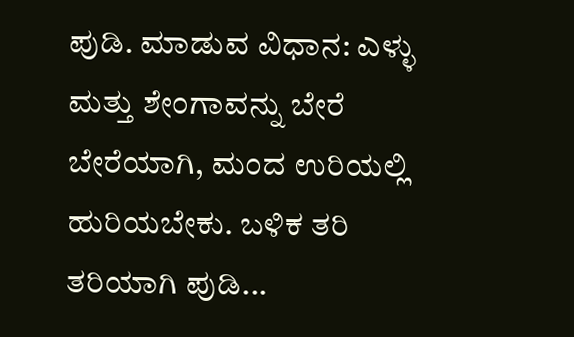ಪುಡಿ. ಮಾಡುವ ವಿಧಾನ: ಎಳ್ಳು ಮತ್ತು ಶೇಂಗಾವನ್ನು ಬೇರೆ ಬೇರೆಯಾಗಿ, ಮಂದ ಉರಿಯಲ್ಲಿ ಹುರಿಯಬೇಕು. ಬಳಿಕ ತರಿ ತರಿಯಾಗಿ ಪುಡಿ...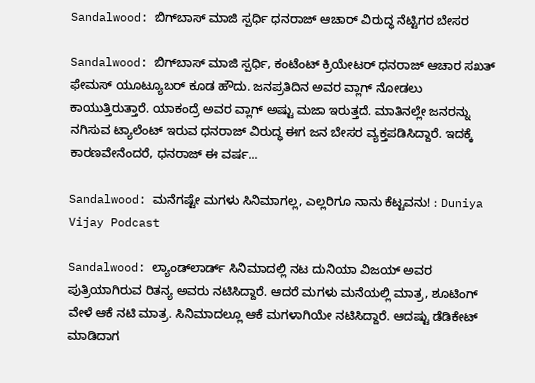Sandalwood: ಬಿಗ್‌ಬಾಸ್ ಮಾಜಿ ಸ್ಪರ್ಧಿ ಧನರಾಜ್ ಆಚಾರ್ ವಿರುದ್ಧ ನೆಟ್ಟಿಗರ ಬೇಸರ

Sandalwood: ಬಿಗ್‌ಬಾಸ್ ಮಾಜಿ ಸ್ಪರ್ಧಿ, ಕಂಟೆಂಟ್ ಕ್ರಿಯೇಟರ್ ಧನರಾಜ್ ಆಚಾರ ಸಖತ್ ಫೇಮಸ್ ಯೂಟ್ಯೂಬರ್ ಕೂಡ ಹೌದು. ಜನಪ್ರತಿದಿನ ಅವರ ವ್ಲಾಗ್ ನೋಡಲು ಕಾಯುತ್ತಿರುತ್ತಾರೆ. ಯಾಕಂದ್ರೆ ಅವರ ವ್ಲಾಗ್ ಅಷ್ಟು ಮಜಾ ಇರುತ್ತದೆ. ಮಾತಿನಲ್ಲೇ ಜನರನ್ನು ನಗಿಸುವ ಟ್ಯಾಲೆಂಟ್ ಇರುವ ಧನರಾಜ್ ವಿರುದ್ಧ ಈಗ ಜನ ಬೇಸರ ವ್ಯಕ್ತಪಡಿಸಿದ್ದಾರೆ. ಇದಕ್ಕೆ ಕಾರಣವೇನೆಂದರೆ, ಧನರಾಜ್ ಈ ವರ್ಷ...

Sandalwood: ಮನೆಗಷ್ಟೇ ಮಗಳು ಸಿನಿಮಾಗಲ್ಲ, ಎಲ್ಲರಿಗೂ ನಾನು ಕೆಟ್ಟವನು! : Duniya Vijay Podcast

Sandalwood: ಲ್ಯಾಂಡ್‌ಲಾರ್ಡ್ ಸಿನಿಮಾದಲ್ಲಿ ನಟ ದುನಿಯಾ ವಿಜಯ್ ಅವರ ಪುತ್ರಿಯಾಗಿರುವ ರಿತನ್ಯ ಅವರು ನಟಿಸಿದ್ದಾರೆ. ಆದರೆ ಮಗಳು ಮನೆಯಲ್ಲಿ ಮಾತ್ರ, ಶೂಟಿಂಗ್ ವೇಳೆ ಆಕೆ ನಟಿ ಮಾತ್ರ. ಸಿನಿಮಾದಲ್ಲೂ ಆಕೆ ಮಗಳಾಗಿಯೇ ನಟಿಸಿದ್ದಾರೆ. ಆದಷ್ಟು ಡೆಡಿಕೇಟ್ ಮಾಡಿದಾಗ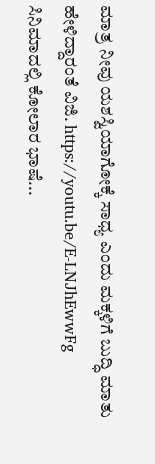ಮಾತ್ರ ನೀವು ಯಶಸ್ವಿಯಾಗೋಕ್ಕೆ ಸಾಧ್ಯ ಎಂದು ಮಕ್ಕಳಿಗೆ ಬುದ್ಧಿ ಮಾತು ಹೇಳಿದ್ದಾರಂತೆ ವಿಜಿ. https://youtu.be/E-LNJhEwwFg ಸಿನಿಮಾದಲ್ಲಿ ಕೋಲಾರ ಭಾಷೆ...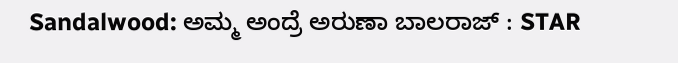Sandalwood: ಅಮ್ಮ ಅಂದ್ರೆ ಅರುಣಾ ಬಾಲರಾಜ್ : STAR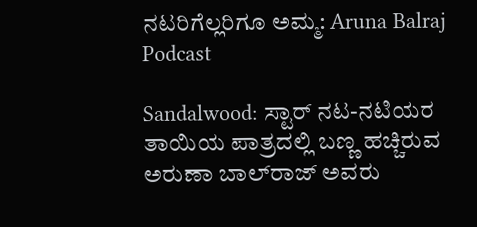ನಟರಿಗೆಲ್ಲರಿಗೂ ಅಮ್ಮ: Aruna Balraj Podcast

Sandalwood: ಸ್ಟಾರ್ ನಟ-ನಟಿಯರ ತಾಯಿಯ ಪಾತ್ರದಲ್ಲಿ ಬಣ್ಣ ಹಚ್ಚಿರುವ ಅರುಣಾ ಬಾಲ್‌ರಾಜ್ ಅವರು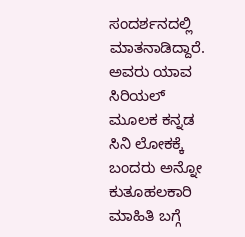ಸಂದರ್ಶನದಲ್ಲಿ ಮಾತನಾಡಿದ್ದಾರೆ. ಅವರು ಯಾವ ಸಿರಿಯಲ್ ಮೂಲಕ ಕನ್ನಡ ಸಿನಿ ಲೋಕಕ್ಕೆ ಬಂದರು ಅನ್ನೋ ಕುತೂಹಲಕಾರಿ ಮಾಹಿತಿ ಬಗ್ಗೆ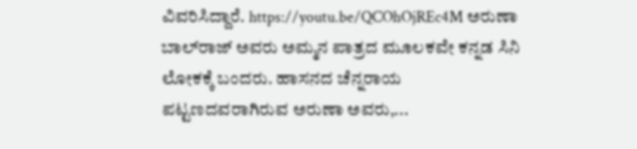ವಿವರಿಸಿದ್ದಾರೆ. https://youtu.be/QCOhOjREc4M ಅರುಣಾ ಬಾಲ್‌ರಾಜ್ ಅವರು ಅಮ್ಮನ ಪಾತ್ರದ ಮೂಲಕವೇ ಕನ್ನಡ ಸಿನಿ ಲೋಕಕ್ಕೆ ಬಂದರು. ಹಾಸನದ ಚೆನ್ನರಾಯ ಪಟ್ಟಣದವರಾಗಿರುವ ಅರುಣಾ ಅವರು,...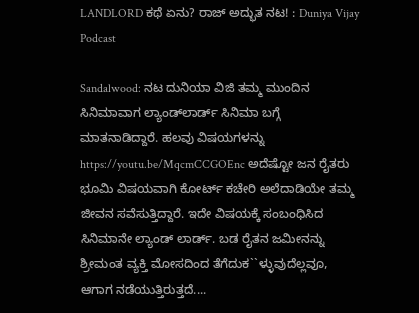LANDLORD ಕಥೆ ಏನು? ರಾಜ್ ಅದ್ಭುತ ನಟ! : Duniya Vijay Podcast

Sandalwood: ನಟ ದುನಿಯಾ ವಿಜಿ ತಮ್ಮ ಮುಂದಿನ ಸಿನಿಮಾವಾಗ ಲ್ಯಾಂಡ್‌ಲಾರ್ಡ್ ಸಿನಿಮಾ ಬಗ್ಗೆ ಮಾತನಾಡಿದ್ದಾರೆ. ಹಲವು ವಿಷಯಗಳನ್ನು https://youtu.be/MqcmCCGOEnc ಅದೆಷ್ಟೋ ಜನ ರೈತರು ಭೂಮಿ ವಿಷಯವಾಗಿ ಕೋರ್ಟ್ ಕಚೇರಿ ಅಲೆದಾಡಿಯೇ ತಮ್ಮ ಜೀವನ ಸವೆಸುತ್ತಿದ್ದಾರೆ. ಇದೇ ವಿಷಯಕ್ಕೆ ಸಂಬಂಧಿಸಿದ ಸಿನಿಮಾನೇ ಲ್ಯಾಂಡ್‌ ಲಾರ್ಡ್. ಬಡ ರೈತನ ಜಮೀನನ್ನು ಶ್ರೀಮಂತ ವ್ಯಕ್ತಿ ಮೋಸದಿಂದ ತೆಗೆದುಕ``ಳ್ಳುವುದೆಲ್ಲವೂ, ಆಗಾಗ ನಡೆಯುತ್ತಿರುತ್ತದೆ....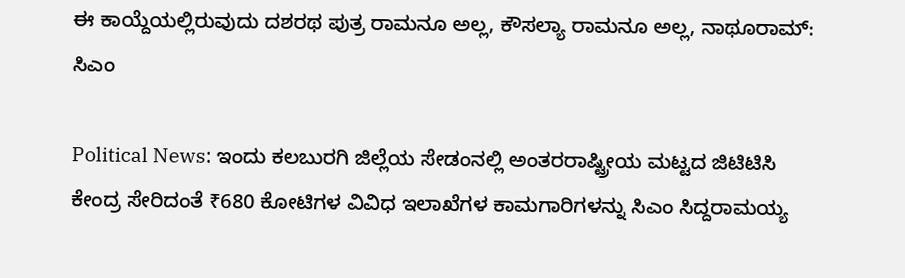ಈ ಕಾಯ್ದೆಯಲ್ಲಿರುವುದು ದಶರಥ ಪುತ್ರ ರಾಮನೂ ಅಲ್ಲ, ಕೌಸಲ್ಯಾ ರಾಮನೂ ಅಲ್ಲ, ನಾಥೂರಾಮ್: ಸಿಎಂ

Political News: ಇಂದು ಕಲಬುರಗಿ ಜಿಲ್ಲೆಯ ಸೇಡಂನಲ್ಲಿ ಅಂತರರಾಷ್ಟ್ರೀಯ ಮಟ್ಟದ ಜಿಟಿಟಿಸಿ ಕೇಂದ್ರ ಸೇರಿದಂತೆ ₹680 ಕೋಟಿಗಳ ವಿವಿಧ ಇಲಾಖೆಗಳ ಕಾಮಗಾರಿಗಳನ್ನು ಸಿಎಂ ಸಿದ್ದರಾಮಯ್ಯ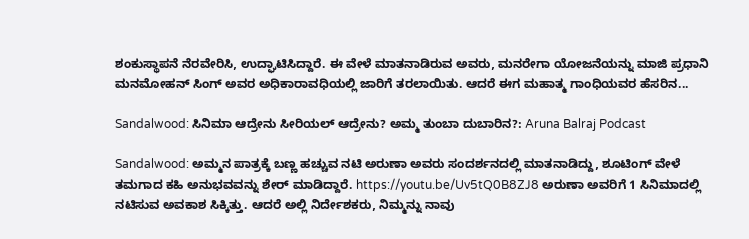ಶಂಕುಸ್ಥಾಪನೆ ನೆರವೇರಿಸಿ, ಉದ್ಘಾಟಿಸಿದ್ದಾರೆ. ಈ ವೇಳೆ ಮಾತನಾಡಿರುವ ಅವರು, ಮನರೇಗಾ ಯೋಜನೆಯನ್ನು ಮಾಜಿ ಪ್ರಧಾನಿ ಮನಮೋಹನ್ ಸಿಂಗ್ ಅವರ ಅಧಿಕಾರಾವಧಿಯಲ್ಲಿ ಜಾರಿಗೆ ತರಲಾಯಿತು. ಆದರೆ ಈಗ ಮಹಾತ್ಮ ಗಾಂಧಿಯವರ ಹೆಸರಿನ...

Sandalwood: ಸಿನಿಮಾ ಆದ್ರೇನು ಸೀರಿಯಲ್ ಆದ್ರೇನು? ಅಮ್ಮ ತುಂಬಾ ದುಬಾರಿನ?: Aruna Balraj Podcast

Sandalwood: ಅಮ್ಮನ ಪಾತ್ರಕ್ಕೆ ಬಣ್ಣ ಹಚ್ಚುವ ನಟಿ ಅರುಣಾ ಅವರು ಸಂದರ್ಶನದಲ್ಲಿ ಮಾತನಾಡಿದ್ದು, ಶೂಟಿಂಗ್ ವೇಳೆ ತಮಗಾದ ಕಹಿ ಅನುಭವವನ್ನು ಶೇರ್ ಮಾಡಿದ್ದಾರೆ. https://youtu.be/Uv5tQ0B8ZJ8 ಅರುಣಾ ಅವರಿಗೆ 1 ಸಿನಿಮಾದಲ್ಲಿ ನಟಿಸುವ ಅವಕಾಶ ಸಿಕ್ಕಿತ್ತು. ಆದರೆ ಅಲ್ಲಿ ನಿರ್ದೇಶಕರು, ನಿಮ್ಮನ್ನು ನಾವು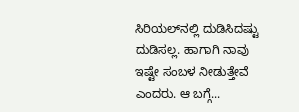ಸಿರಿಯಲ್‌ನಲ್ಲಿ ದುಡಿಸಿದಷ್ಟು ದುಡಿಸಲ್ಲ. ಹಾಗಾಗಿ ನಾವು ಇಷ್ಟೇ ಸಂಬಳ ನೀಡುತ್ತೇವೆ ಎಂದರು. ಆ ಬಗ್ಗೆ...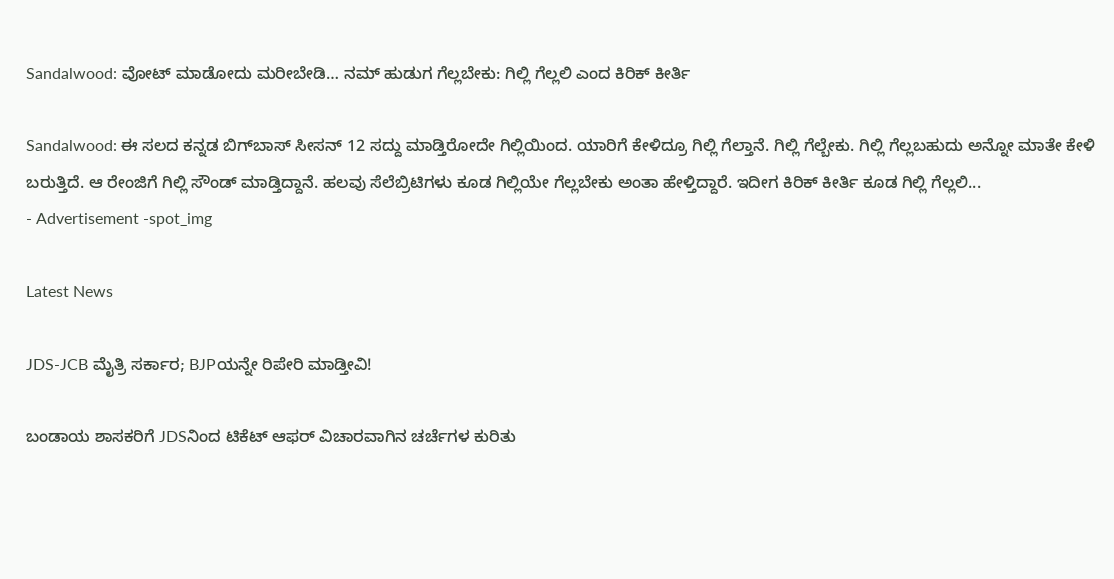Sandalwood: ವೋಟ್ ಮಾಡೋದು ಮರೀಬೇಡಿ… ನಮ್ ಹುಡುಗ ಗೆಲ್ಲಬೇಕು: ಗಿಲ್ಲಿ ಗೆಲ್ಲಲಿ ಎಂದ ಕಿರಿಕ್ ಕೀರ್ತಿ

Sandalwood: ಈ ಸಲದ ಕನ್ನಡ ಬಿಗ್‌ಬಾಸ್ ಸೀಸನ್ 12 ಸದ್ದು ಮಾಡ್ತಿರೋದೇ ಗಿಲ್ಲಿಯಿಂದ. ಯಾರಿಗೆ ಕೇಳಿದ್ರೂ ಗಿಲ್ಲಿ ಗೆಲ್ತಾನೆ. ಗಿಲ್ಲಿ ಗೆಲ್ಬೇಕು. ಗಿಲ್ಲಿ ಗೆಲ್ಲಬಹುದು ಅನ್ನೋ ಮಾತೇ ಕೇಳಿ ಬರುತ್ತಿದೆ. ಆ ರೇಂಜಿಗೆ ಗಿಲ್ಲಿ ಸೌಂಡ್ ಮಾಡ್ತಿದ್ದಾನೆ. ಹಲವು ಸೆಲೆಬ್ರಿಟಿಗಳು ಕೂಡ ಗಿಲ್ಲಿಯೇ ಗೆಲ್ಲಬೇಕು ಅಂತಾ ಹೇಳ್ತಿದ್ದಾರೆ. ಇದೀಗ ಕಿರಿಕ್ ಕೀರ್ತಿ ಕೂಡ ಗಿಲ್ಲಿ ಗೆಲ್ಲಲಿ...
- Advertisement -spot_img

Latest News

JDS-JCB ಮೈತ್ರಿ ಸರ್ಕಾರ; BJPಯನ್ನೇ ರಿಪೇರಿ ಮಾಡ್ತೀವಿ!

ಬಂಡಾಯ ಶಾಸಕರಿಗೆ JDSನಿಂದ ಟಿಕೆಟ್ ಆಫರ್‌ ವಿಚಾರವಾಗಿನ ಚರ್ಚೆಗಳ ಕುರಿತು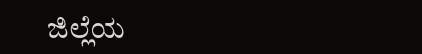ಜಿಲ್ಲೆಯ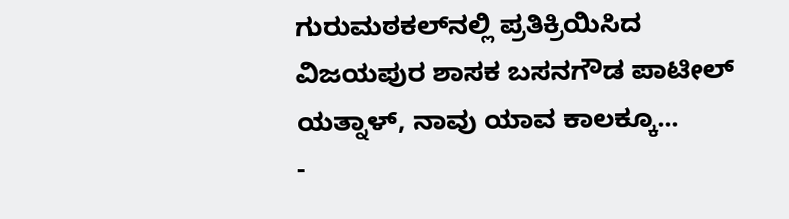ಗುರುಮಠಕಲ್‌ನಲ್ಲಿ ಪ್ರತಿಕ್ರಿಯಿಸಿದ ವಿಜಯಪುರ ಶಾಸಕ ಬಸನಗೌಡ ಪಾಟೀಲ್‌ ಯತ್ನಾಳ್‌, ನಾವು ಯಾವ ಕಾಲಕ್ಕೂ...
-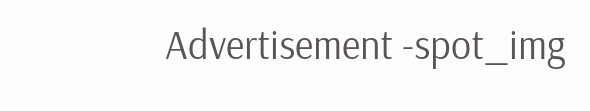Advertisement -spot_img